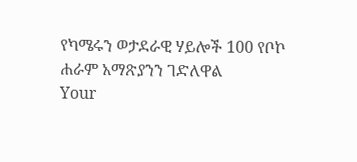የካሜሩን ወታደራዊ ሃይሎች 100 የቦኮ ሐራም አማጽያንን ገድለዋል
Your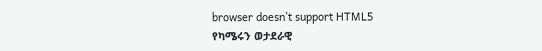browser doesn’t support HTML5
የካሜሩን ወታደራዊ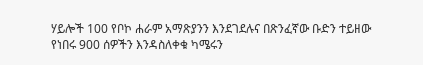ሃይሎች 100 የቦኮ ሐራም አማጽያንን እንደገደሉና በጽንፈኛው ቡድን ተይዘው የነበሩ 900 ሰዎችን እንዳስለቀቁ ካሜሩን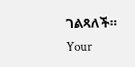ገልጻለች።
Your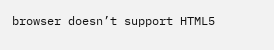browser doesn’t support HTML5